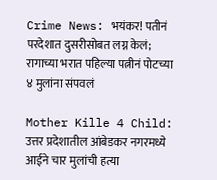Crime News: भयंकर! पतीनं परदेशात दुसरीसोबत लग्न केलं; रागाच्या भरात पहिल्या पत्नीनं पोटच्या ४ मुलांना संपवलं

Mother Kille 4 Child: उत्तर प्रदेशातील आंबेडकर नगरमध्ये आईने चार मुलांची हत्या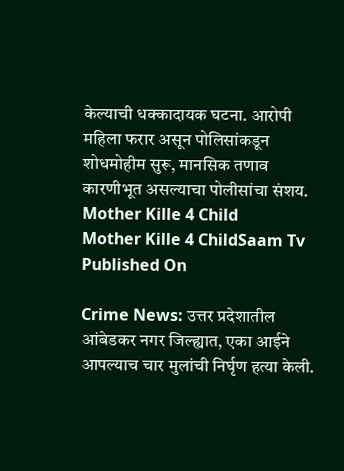केल्याची धक्कादायक घटना. आरोपी महिला फरार असून पोलिसांकडून शोधमोहीम सुरू, मानसिक तणाव कारणीभूत असल्याचा पोलीसांचा संशय.
Mother Kille 4 Child
Mother Kille 4 ChildSaam Tv
Published On

Crime News: उत्तर प्रदेशातील आंबेडकर नगर जिल्ह्यात, एका आईने आपल्याच चार मुलांची निर्घृण हत्या केली.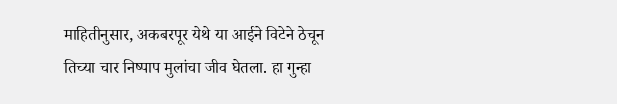माहितीनुसार, अकबरपूर येथे या आईने विटेने ठेचून तिच्या चार निष्पाप मुलांचा जीव घेतला. हा गुन्हा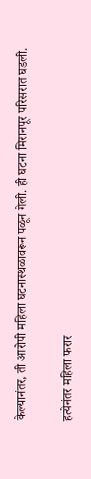केल्यानंतर, ती आरोपी महिला घटनास्थळावरून पळून गेली. ही घटना मिरानपूर परिसरात घडली.

हत्येनंतर महिला फरार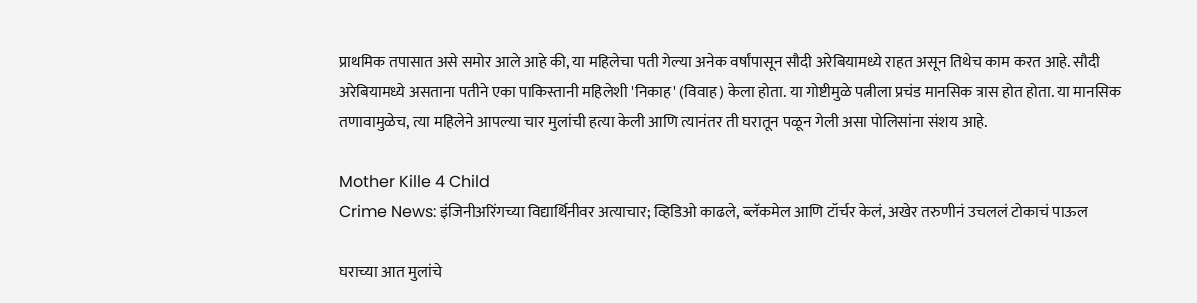प्राथमिक तपासात असे समोर आले आहे की, या महिलेचा पती गेल्या अनेक वर्षांपासून सौदी अरेबियामध्ये राहत असून तिथेच काम करत आहे. सौदी अरेबियामध्ये असताना पतीने एका पाकिस्तानी महिलेशी 'निकाह' (विवाह) केला होता. या गोष्टीमुळे पत्नीला प्रचंड मानसिक त्रास होत होता. या मानसिक तणावामुळेच, त्या महिलेने आपल्या चार मुलांची हत्या केली आणि त्यानंतर ती घरातून पळून गेली असा पोलिसांना संशय आहे.

Mother Kille 4 Child
Crime News: इंजिनीअरिंगच्या विद्यार्थिनीवर अत्याचार; व्हिडिओ काढले, ब्लॅकमेल आणि टॉर्चर केलं, अखेर तरुणीनं उचललं टोकाचं पाऊल

घराच्या आत मुलांचे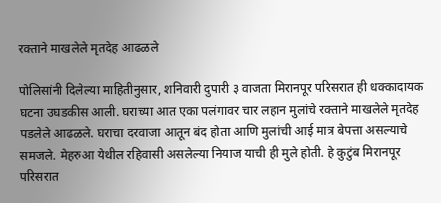रक्ताने माखलेले मृतदेह आढळले

पोलिसांनी दिलेल्या माहितीनुसार, शनिवारी दुपारी ३ वाजता मिरानपूर परिसरात ही धक्कादायक घटना उघडकीस आली. घराच्या आत एका पलंगावर चार लहान मुलांचे रक्ताने माखलेले मृतदेह पडलेले आढळले. घराचा दरवाजा आतून बंद होता आणि मुलांची आई मात्र बेपत्ता असल्याचे समजले. मेहरुआ येथील रहिवासी असलेल्या नियाज याची ही मुले होती. हे कुटुंब मिरानपूर परिसरात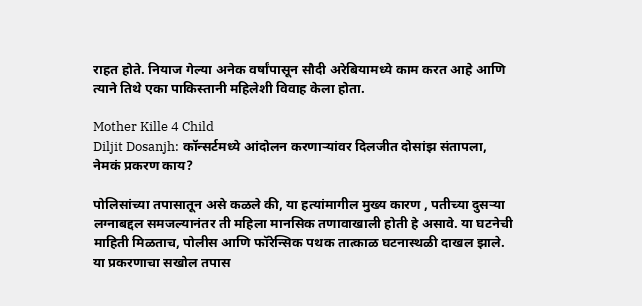राहत होते. नियाज गेल्या अनेक वर्षांपासून सौदी अरेबियामध्ये काम करत आहे आणि त्याने तिथे एका पाकिस्तानी महिलेशी विवाह केला होता.

Mother Kille 4 Child
Diljit Dosanjh: कॉन्सर्टमध्ये आंदोलन करणाऱ्यांवर दिलजीत दोसांझ संतापला, नेमकं प्रकरण काय?

पोलिसांच्या तपासातून असे कळले की, या हत्यांमागील मुख्य कारण , पतीच्या दुसऱ्या लग्नाबद्दल समजल्यानंतर ती महिला मानसिक तणावाखाली होती हे असावे. या घटनेची माहिती मिळताच, पोलीस आणि फॉरेन्सिक पथक तात्काळ घटनास्थळी दाखल झाले. या प्रकरणाचा सखोल तपास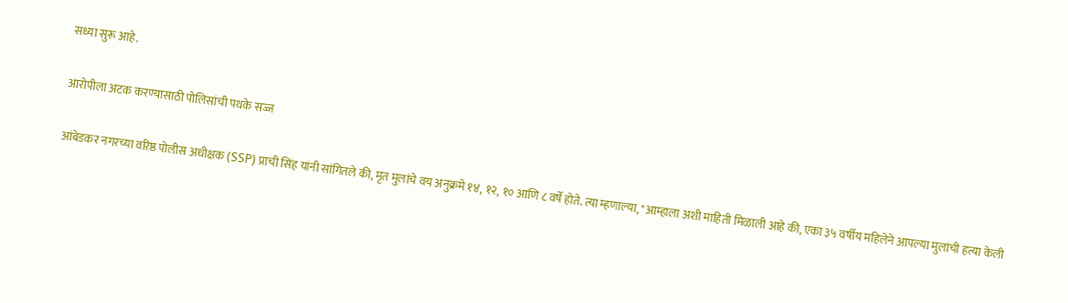सध्या सुरू आहे.

आरोपीला अटक करण्यासाठी पोलिसांची पथके सज्ज

आंबेडकर नगरच्या वरिष्ठ पोलीस अधीक्षक (SSP) प्राची सिंह यांनी सांगितले की, मृत मुलांचे वय अनुक्रमे १४, १२, १० आणि ८ वर्षे होते. त्या म्हणाल्या, "आम्हाला अशी माहिती मिळाली आहे की, एका ३५ वर्षीय महिलेने आपल्या मुलांची हत्या केली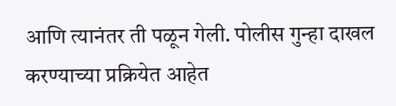आणि त्यानंतर ती पळून गेली. पोलीस गुन्हा दाखल करण्याच्या प्रक्रियेत आहेत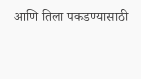आणि तिला पकडण्यासाठी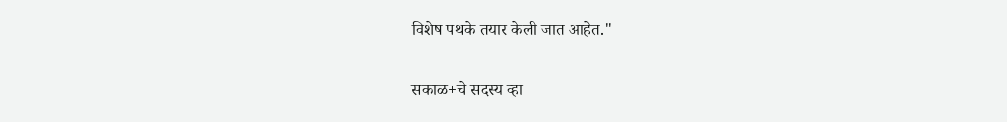विशेष पथके तयार केली जात आहेत."

सकाळ+चे सदस्य व्हा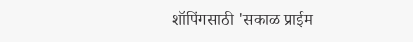शॉपिंगसाठी 'सकाळ प्राईम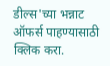डील्स'च्या भन्नाट ऑफर्स पाहण्यासाठी क्लिक करा.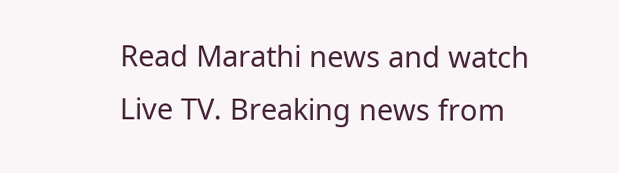Read Marathi news and watch Live TV. Breaking news from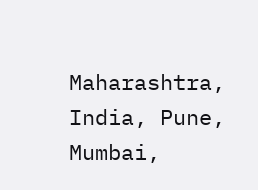Maharashtra, India, Pune, Mumbai,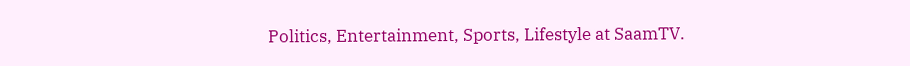Politics, Entertainment, Sports, Lifestyle at SaamTV.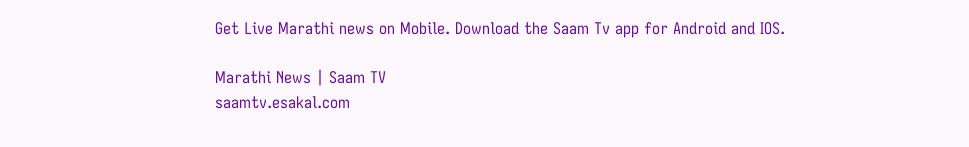Get Live Marathi news on Mobile. Download the Saam Tv app for Android and IOS.

Marathi News | Saam TV
saamtv.esakal.com